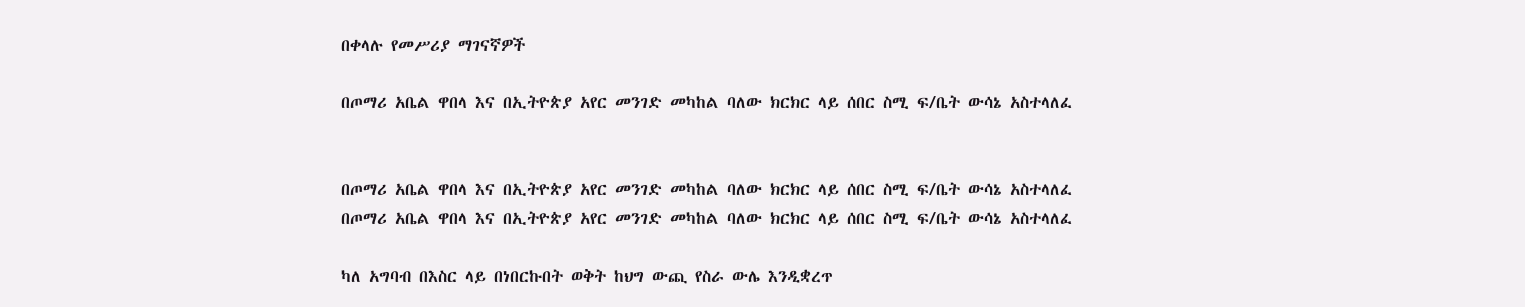በቀላሉ የመሥሪያ ማገናኛዎች

በጦማሪ አቤል ዋበላ እና በኢትዮጵያ አየር መንገድ መካከል ባለው ክርክር ላይ ሰበር ስሚ ፍ/ቤት ውሳኔ አስተላለፈ


በጦማሪ አቤል ዋበላ እና በኢትዮጵያ አየር መንገድ መካከል ባለው ክርክር ላይ ሰበር ስሚ ፍ/ቤት ውሳኔ አስተላለፈ
በጦማሪ አቤል ዋበላ እና በኢትዮጵያ አየር መንገድ መካከል ባለው ክርክር ላይ ሰበር ስሚ ፍ/ቤት ውሳኔ አስተላለፈ

ካለ አግባብ በእስር ላይ በነበርኩበት ወቅት ከህግ ውጪ የስራ ውሌ እንዲቋረጥ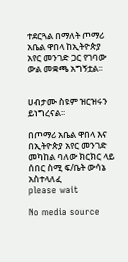ተደርጓል በማለት ጦማሪ አቤል ዋበላ ከኢትዮጵያ አየር መንገድ ጋር የገባው ውል መቋጫ አግኝቷል፡፡


ሀብታሙ ስዩም ዝርዝሩን ይነግረናል፡፡

በጦማሪ አቤል ዋበላ እና በኢትዮጵያ አየር መንገድ መካከል ባለው ክርክር ላይ ሰበር ስሚ ፍ/ቤት ውሳኔ አስተላለፈ
please wait

No media source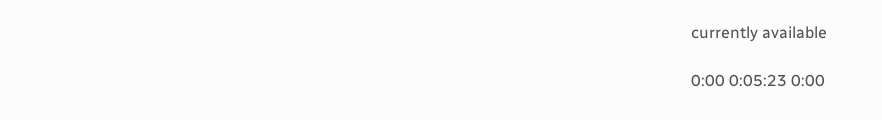currently available

0:00 0:05:23 0:00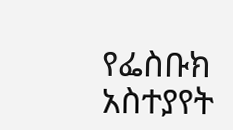የፌስቡክ አስተያየት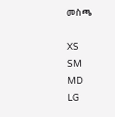መስጫ

XS
SM
MD
LG